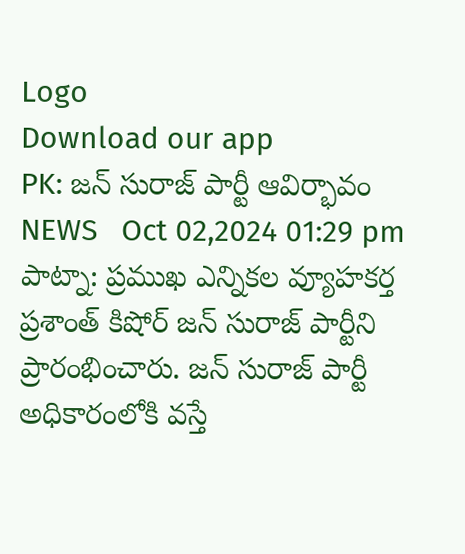Logo
Download our app
PK: జన్ సురాజ్ పార్టీ ఆవిర్భావం
NEWS   Oct 02,2024 01:29 pm
పాట్నా: ప్రముఖ ఎన్నికల వ్యూహకర్త ప్రశాంత్ కిషోర్ జన్ సురాజ్ పార్టీని ప్రారంభించారు. జన్ సురాజ్ పార్టీ అధికారంలోకి వస్తే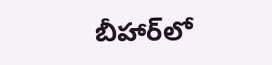బీహార్‌లో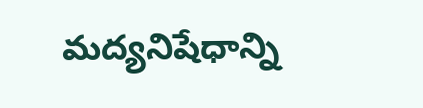మద్యనిషేధాన్ని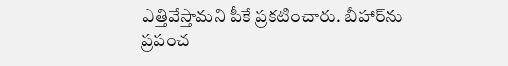ఎత్తివేస్తామని పీకే ప్రకటించారు. బీహార్‌ను ప్రపంచ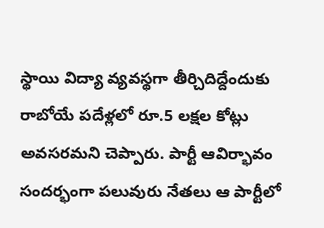స్థాయి విద్యా వ్యవస్థగా తీర్చిదిద్దేందుకు రాబోయే పదేళ్లలో రూ.5 లక్షల కోట్లు అవసరమని చెప్పారు. పార్టీ ఆవిర్భావం సందర్భంగా పలువురు నేతలు ఆ పార్టీలో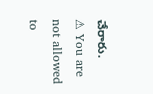చేరారు.
⚠ You are not allowed to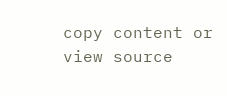copy content or view source